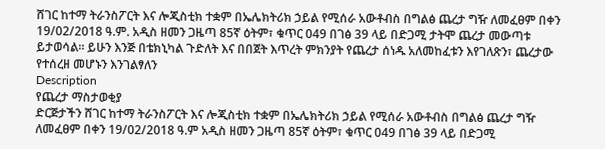ሸገር ከተማ ትራንስፖርት እና ሎጂስቲክ ተቋም በኤሌክትሪክ ኃይል የሚሰራ አውቶብስ በግልፅ ጨረታ ግዥ ለመፈፀም በቀን 19/02/2018 ዓ.ም. አዲስ ዘመን ጋዜጣ 85ኛ ዕትም፣ ቁጥር 049 በገፅ 39 ላይ በድጋሚ ታትሞ ጨረታ መውጣቱ ይታወሳል። ይሁን እንጅ በቴክኒካል ጉድለት እና በበጀት እጥረት ምክንያት የጨረታ ሰነዱ አለመከፈቱን እየገለጽን፣ ጨረታው የተሰረዘ መሆኑን እንገልፃለን
Description
የጨረታ ማስታወቂያ
ድርጅታችን ሸገር ከተማ ትራንስፖርት እና ሎጂስቲክ ተቋም በኤሌክትሪክ ኃይል የሚሰራ አውቶብስ በግልፅ ጨረታ ግዥ ለመፈፀም በቀን 19/02/2018 ዓ.ም አዲስ ዘመን ጋዜጣ 85ኛ ዕትም፣ ቁጥር 049 በገፅ 39 ላይ በድጋሚ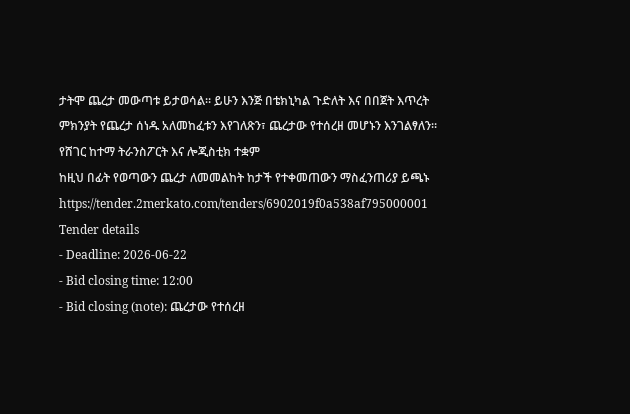ታትሞ ጨረታ መውጣቱ ይታወሳል። ይሁን እንጅ በቴክኒካል ጉድለት እና በበጀት እጥረት ምክንያት የጨረታ ሰነዱ አለመከፈቱን እየገለጽን፣ ጨረታው የተሰረዘ መሆኑን እንገልፃለን።
የሸገር ከተማ ትራንስፖርት እና ሎጂስቲክ ተቋም
ከዚህ በፊት የወጣውን ጨረታ ለመመልከት ከታች የተቀመጠውን ማስፈንጠሪያ ይጫኑ
https://tender.2merkato.com/tenders/6902019f0a538af795000001
Tender details
- Deadline: 2026-06-22
- Bid closing time: 12:00
- Bid closing (note): ጨረታው የተሰረዘ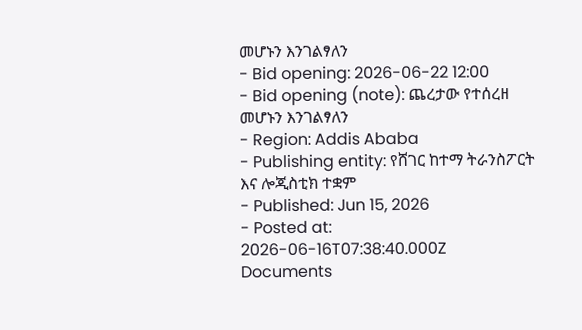መሆኑን እንገልፃለን
- Bid opening: 2026-06-22 12:00
- Bid opening (note): ጨረታው የተሰረዘ መሆኑን እንገልፃለን
- Region: Addis Ababa
- Publishing entity: የሸገር ከተማ ትራንስፖርት እና ሎጂስቲክ ተቋም
- Published: Jun 15, 2026
- Posted at: 2026-06-16T07:38:40.000Z
Documents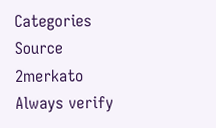Categories
Source
2merkato
Always verify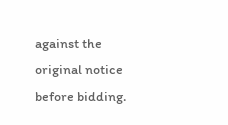against the original notice before bidding.